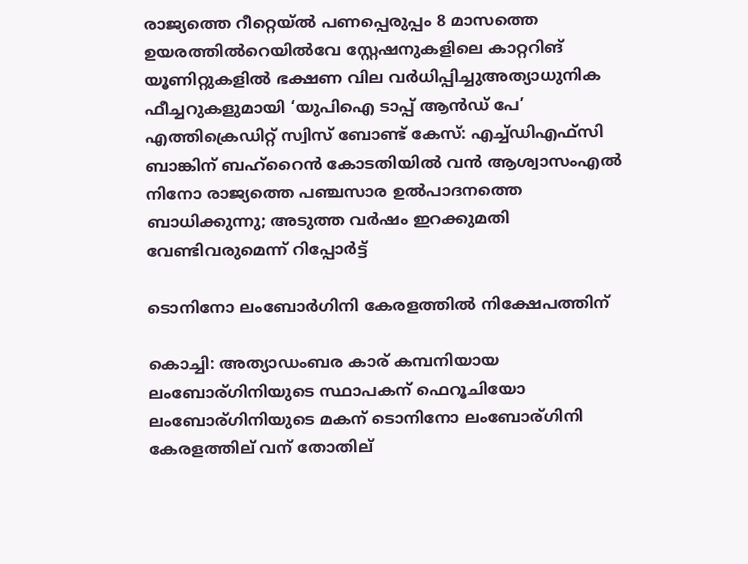രാജ്യത്തെ റീറ്റെയ്ൽ പണപ്പെരുപ്പം 8 മാസത്തെ ഉയരത്തിൽറെയിൽവേ സ്റ്റേഷനുകളിലെ കാറ്ററിങ് യൂണിറ്റുകളിൽ ഭക്ഷണ വില വർധിപ്പിച്ചുഅത്യാധുനിക ഫീച്ചറുകളുമായി ‘യുപിഐ ടാപ്പ് ആൻഡ് പേ’ എത്തിക്രെഡിറ്റ് സ്വിസ് ബോണ്ട് കേസ്: എച്ച്ഡിഎഫ്സി ബാങ്കിന് ബഹ്‌റൈൻ കോടതിയിൽ വൻ ആശ്വാസംഎൽ നിനോ രാജ്യത്തെ പഞ്ചസാര ഉൽപാദനത്തെ ബാധിക്കുന്നു; അടുത്ത വർഷം ഇറക്കുമതി വേണ്ടിവരുമെന്ന് റിപ്പോർട്ട്

ടൊനിനോ ലംബോര്‍ഗിനി കേരളത്തില്‍ നിക്ഷേപത്തിന്

കൊച്ചി: അത്യാഡംബര കാര് കമ്പനിയായ ലംബോര്ഗിനിയുടെ സ്ഥാപകന് ഫെറൂചിയോ ലംബോര്ഗിനിയുടെ മകന് ടൊനിനോ ലംബോര്ഗിനി കേരളത്തില് വന് തോതില്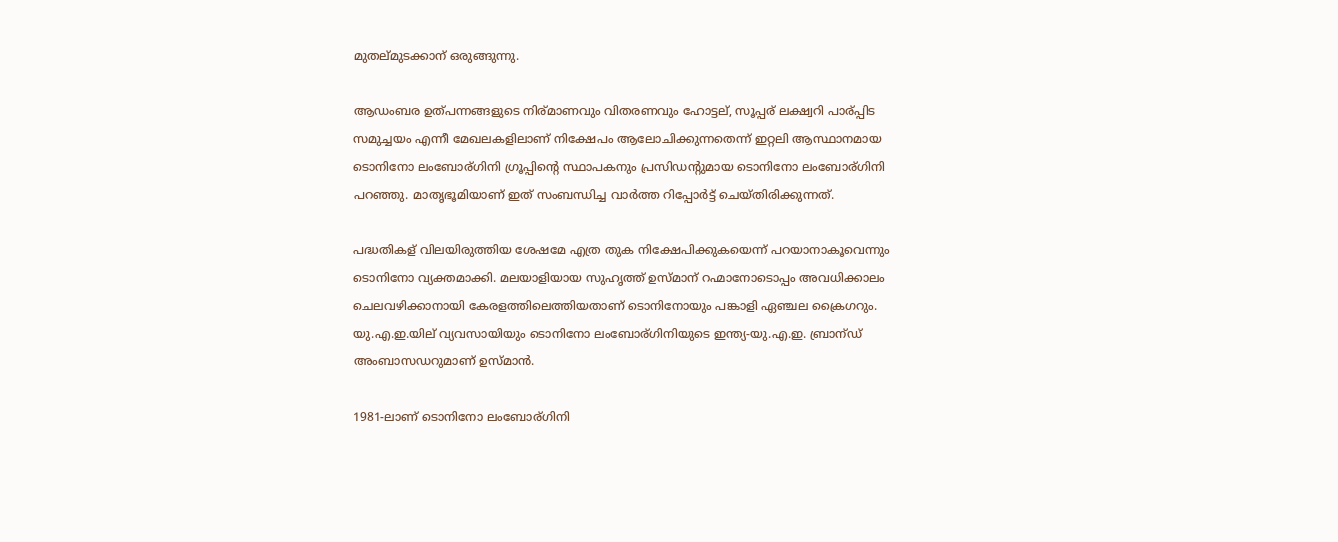മുതല്മുടക്കാന് ഒരുങ്ങുന്നു.

ആഡംബര ഉത്പന്നങ്ങളുടെ നിര്മാണവും വിതരണവും ഹോട്ടല്, സൂപ്പര് ലക്ഷ്വറി പാര്പ്പിട സമുച്ചയം എന്നീ മേഖലകളിലാണ് നിക്ഷേപം ആലോചിക്കുന്നതെന്ന് ഇറ്റലി ആസ്ഥാനമായ ടൊനിനോ ലംബോര്ഗിനി ഗ്രൂപ്പിന്റെ സ്ഥാപകനും പ്രസിഡന്റുമായ ടൊനിനോ ലംബോര്ഗിനി പറഞ്ഞു. മാതൃഭൂമിയാണ് ഇത് സംബന്ധിച്ച വാർത്ത റിപ്പോർട്ട് ചെയ്തിരിക്കുന്നത്.

പദ്ധതികള് വിലയിരുത്തിയ ശേഷമേ എത്ര തുക നിക്ഷേപിക്കുകയെന്ന് പറയാനാകൂവെന്നും ടൊനിനോ വ്യക്തമാക്കി. മലയാളിയായ സുഹൃത്ത് ഉസ്മാന് റഹ്മാനോടൊപ്പം അവധിക്കാലം ചെലവഴിക്കാനായി കേരളത്തിലെത്തിയതാണ് ടൊനിനോയും പങ്കാളി ഏഞ്ചല ക്രൈഗറും. യു.എ.ഇ.യില് വ്യവസായിയും ടൊനിനോ ലംബോര്ഗിനിയുടെ ഇന്ത്യ-യു.എ.ഇ. ബ്രാന്ഡ് അംബാസഡറുമാണ് ഉസ്മാൻ.

1981-ലാണ് ടൊനിനോ ലംബോര്ഗിനി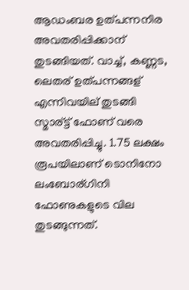ആഡംബര ഉത്പന്നനിര അവതരിപ്പിക്കാന് തുടങ്ങിയത്. വാച്ച്, കണ്ണട, ലെതര് ഉത്പന്നങ്ങള് എന്നിവയില് തുടങ്ങി സ്മാര്ട്ട് ഫോണ് വരെ അവതരിപ്പിച്ചു. 1.75 ലക്ഷം രൂപയിലാണ് ടൊനിനോ ലംബോര്ഗിനി ഫോണുകളുടെ വില തുടങ്ങുന്നത്.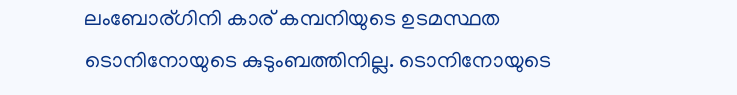ലംബോര്ഗിനി കാര് കമ്പനിയുടെ ഉടമസ്ഥത ടൊനിനോയുടെ കുടുംബത്തിനില്ല. ടൊനിനോയുടെ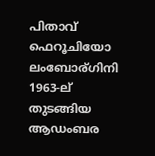പിതാവ് ഫെറൂചിയോ ലംബോര്ഗിനി 1963-ല് തുടങ്ങിയ ആഡംബര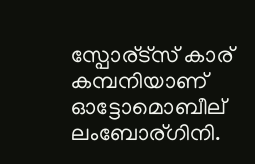സ്പോര്ട്സ് കാര് കമ്പനിയാണ് ഓട്ടോമൊബീല് ലംബോര്ഗിനി.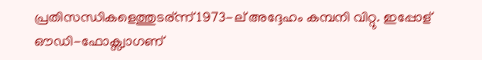പ്രതിസന്ധികളെത്തുടര്ന്ന് 1973-ല് അദ്ദേഹം കമ്പനി വിറ്റു. ഇപ്പോള് ഔഡി-ഫോക്സ്വാഗണ്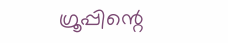ഗ്രൂപ്പിന്റെ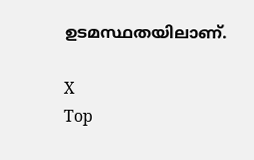ഉടമസ്ഥതയിലാണ്.

X
Top